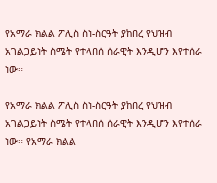የአማራ ክልል ፖሊስ ስነ-ስርዓት ያከበረ የህዝብ አገልጋይነት ስሜት የተላበሰ ሰራዊት እንዲሆን እየተሰራ ነው።

የአማራ ክልል ፖሊስ ስነ-ስርዓት ያከበረ የህዝብ አገልጋይነት ስሜት የተላበሰ ሰራዊት እንዲሆን እየተሰራ ነው። የአማራ ክልል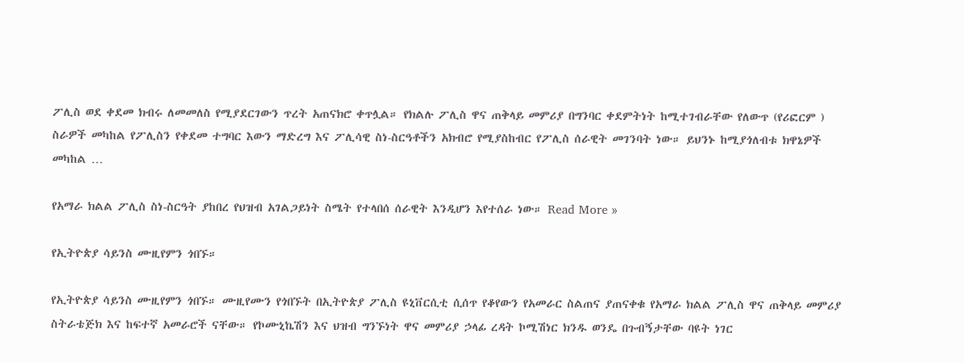ፖሊስ ወደ ቀደመ ክብሩ ለመመለስ የሚያደርገውን ጥረት አጠናክሮ ቀጥሏል። የክልሉ ፖሊስ ዋና ጠቅላይ መምሪያ በግንባር ቀደምትነት ከሚተገብራቸው የለውጥ (የሪፎርም ) ስራዎች መካከል የፖሊስን የቀደመ ተግባር እውን ማድረግ እና ፖሊሳዊ ስነ-ስርዓቶችን አክብሮ የሚያስከብር የፖሊስ ሰራዊት መገንባት ነው። ይህንኑ ከሚያጎለብቱ ክዋኔዎች መካከል …

የአማራ ክልል ፖሊስ ስነ-ስርዓት ያከበረ የህዝብ አገልጋይነት ስሜት የተላበሰ ሰራዊት እንዲሆን እየተሰራ ነው። Read More »

የኢትዮጵያ ሳይንስ ሙዚየምን ጎበኙ።

የኢትዮጵያ ሳይንስ ሙዚየምን ጎበኙ። ሙዚየሙን የጎበኙት በኢትዮጵያ ፖሊስ ዩኒቨርሲቲ ሲሰጥ የቆየውን የአመራር ስልጠና ያጠናቀቁ የአማራ ክልል ፖሊስ ዋና ጠቅላይ መምሪያ ስትራቴጅክ እና ከፍተኛ አመራሮች ናቸው። የኮሙኒኬሽን እና ህዝብ ግንኙነት ዋና መምሪያ ኃላፊ ረዳት ኮሚሽነር ክንዱ ወንዴ በጉብኝታቸው ባዩት ነገር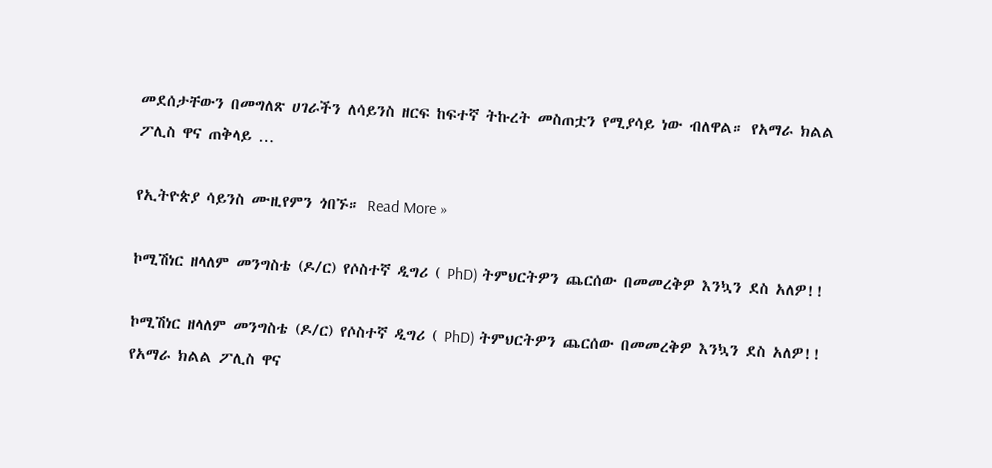መደሰታቸውን በመግለጽ ሀገራችን ለሳይንስ ዘርፍ ከፍተኛ ትኩረት መስጠቷን የሚያሳይ ነው ብለዋል። የአማራ ክልል ፖሊስ ዋና ጠቅላይ …

የኢትዮጵያ ሳይንስ ሙዚየምን ጎበኙ። Read More »

ኮሚሽነር ዘላለም መንግስቴ (ዶ/ር) የሶስተኛ ዲግሪ ( PhD) ትምህርትዎን ጨርሰው በመመረቅዎ እንኳን ደስ አለዎ!!

ኮሚሽነር ዘላለም መንግስቴ (ዶ/ር) የሶስተኛ ዲግሪ ( PhD) ትምህርትዎን ጨርሰው በመመረቅዎ እንኳን ደስ አለዎ!! የአማራ ክልል ፖሊስ ዋና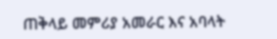ጠቅላይ መምሪያ አመራር እና አባላት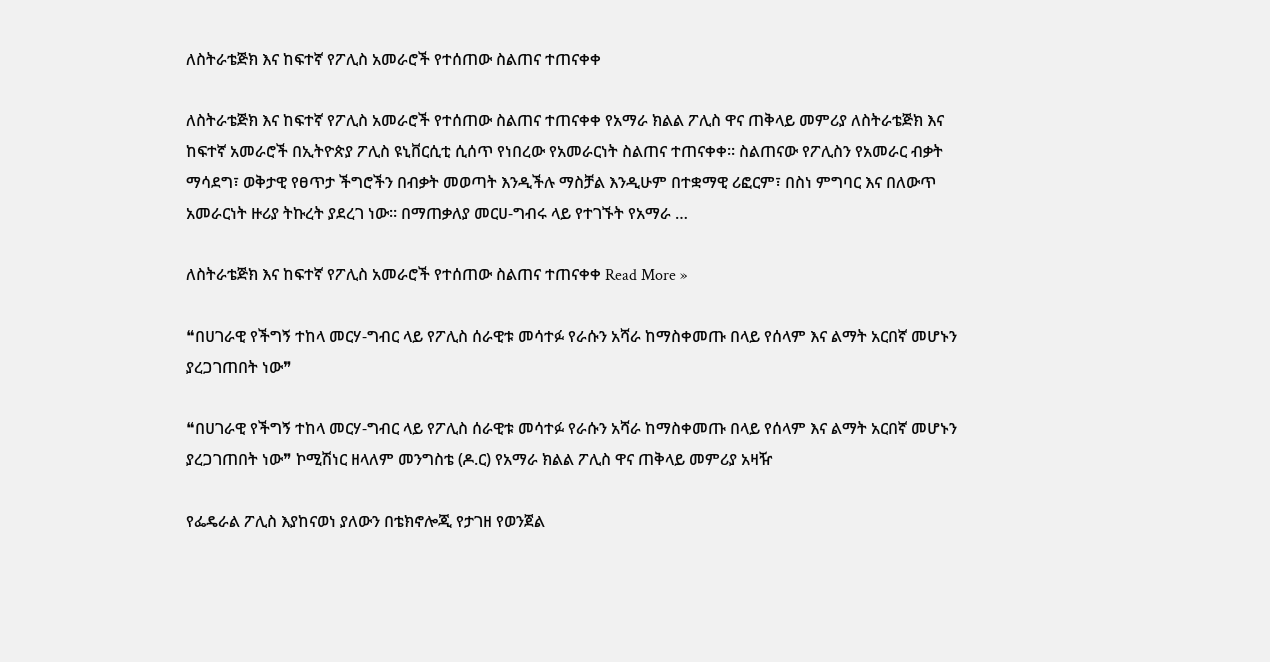ለስትራቴጅክ እና ከፍተኛ የፖሊስ አመራሮች የተሰጠው ስልጠና ተጠናቀቀ

ለስትራቴጅክ እና ከፍተኛ የፖሊስ አመራሮች የተሰጠው ስልጠና ተጠናቀቀ የአማራ ክልል ፖሊስ ዋና ጠቅላይ መምሪያ ለስትራቴጅክ እና ከፍተኛ አመራሮች በኢትዮጵያ ፖሊስ ዩኒቨርሲቲ ሲሰጥ የነበረው የአመራርነት ስልጠና ተጠናቀቀ። ስልጠናው የፖሊስን የአመራር ብቃት ማሳደግ፣ ወቅታዊ የፀጥታ ችግሮችን በብቃት መወጣት እንዲችሉ ማስቻል እንዲሁም በተቋማዊ ሪፎርም፣ በስነ ምግባር እና በለውጥ አመራርነት ዙሪያ ትኩረት ያደረገ ነው። በማጠቃለያ መርሀ-ግብሩ ላይ የተገኙት የአማራ …

ለስትራቴጅክ እና ከፍተኛ የፖሊስ አመራሮች የተሰጠው ስልጠና ተጠናቀቀ Read More »

❝በሀገራዊ የችግኝ ተከላ መርሃ-ግብር ላይ የፖሊስ ሰራዊቱ መሳተፉ የራሱን አሻራ ከማስቀመጡ በላይ የሰላም እና ልማት አርበኛ መሆኑን ያረጋገጠበት ነው❞

❝በሀገራዊ የችግኝ ተከላ መርሃ-ግብር ላይ የፖሊስ ሰራዊቱ መሳተፉ የራሱን አሻራ ከማስቀመጡ በላይ የሰላም እና ልማት አርበኛ መሆኑን ያረጋገጠበት ነው❞ ኮሚሽነር ዘላለም መንግስቴ (ዶ.ር) የአማራ ክልል ፖሊስ ዋና ጠቅላይ መምሪያ አዛዥ

የፌዴራል ፖሊስ እያከናወነ ያለውን በቴክኖሎጂ የታገዘ የወንጀል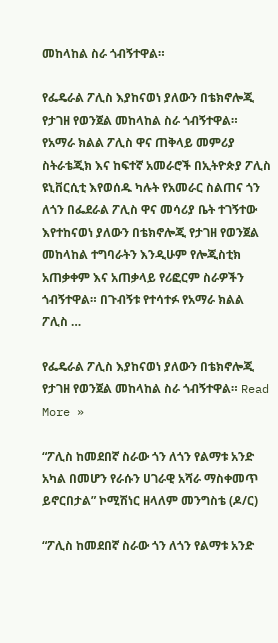መከላከል ስራ ጎብኝተዋል።

የፌዴራል ፖሊስ እያከናወነ ያለውን በቴክኖሎጂ የታገዘ የወንጀል መከላከል ስራ ጎብኝተዋል። የአማራ ክልል ፖሊስ ዋና ጠቅላይ መምሪያ ስትራቴጂክ እና ከፍተኛ አመራሮች በኢትዮጵያ ፖሊስ ዩኒቨርሲቲ እየወሰዱ ካሉት የአመራር ስልጠና ጎን ለጎን በፌደራል ፖሊስ ዋና መሳሪያ ቤት ተገኝተው እየተከናወነ ያለውን በቴክኖሎጂ የታገዘ የወንጀል መከላከል ተግባራትን እንዲሁም የሎጂስቲክ አጠቃቀም እና አጠቃላይ የሪፎርም ስራዎችን ጎብኝተዋል። በጉብኝቱ የተሳተፉ የአማራ ክልል ፖሊስ …

የፌዴራል ፖሊስ እያከናወነ ያለውን በቴክኖሎጂ የታገዘ የወንጀል መከላከል ስራ ጎብኝተዋል። Read More »

“ፖሊስ ከመደበኛ ስራው ጎን ለጎን የልማቱ አንድ አካል በመሆን የራሱን ሀገራዊ አሻራ ማስቀመጥ ይኖርበታል” ኮሚሽነር ዘላለም መንግስቴ (ዶ/ር)

“ፖሊስ ከመደበኛ ስራው ጎን ለጎን የልማቱ አንድ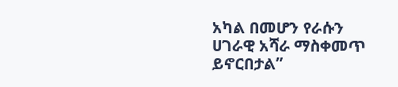አካል በመሆን የራሱን ሀገራዊ አሻራ ማስቀመጥ ይኖርበታል”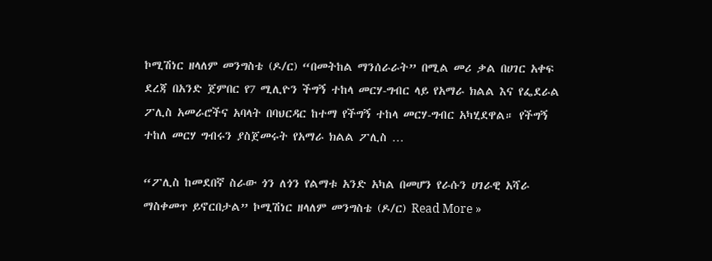ኮሚሽነር ዘላለም መንግስቴ (ዶ/ር) “በመትከል ማንሰራራት” በሚል መሪ ቃል በሀገር አቀፍ ደረጃ በአንድ ጀምበር የ7 ሚሊዮን ችግኝ ተከላ መርሃ-ግብር ላይ የአማራ ክልል እና የፌደራል ፖሊስ አመራሮችና አባላት በባህርዳር ከተማ የችግኝ ተከላ መርሃ-ግብር አካሂደዋል። የችግኝ ተከለ መርሃ ግብሩን ያስጀመሩት የአማራ ክልል ፖሊስ …

“ፖሊስ ከመደበኛ ስራው ጎን ለጎን የልማቱ አንድ አካል በመሆን የራሱን ሀገራዊ አሻራ ማስቀመጥ ይኖርበታል” ኮሚሽነር ዘላለም መንግስቴ (ዶ/ር) Read More »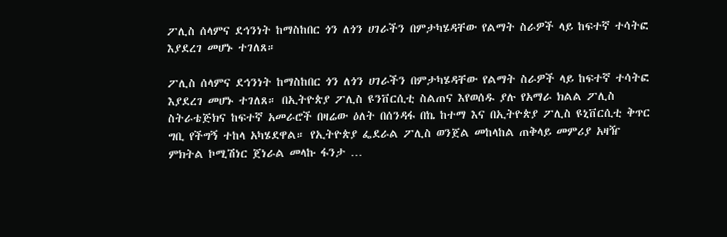ፖሊስ ሰላምና ደኅንነት ከማስከበር ጎን ለጎን ሀገራችን በምታካሄዳቸው የልማት ስራዎች ላይ ከፍተኛ ተሳትፎ እያደረገ መሆኑ ተገለጸ።

ፖሊስ ሰላምና ደኅንነት ከማስከበር ጎን ለጎን ሀገራችን በምታካሄዳቸው የልማት ስራዎች ላይ ከፍተኛ ተሳትፎ እያደረገ መሆኑ ተገለጸ። በኢትዮጵያ ፖሊስ ዩንቨርሲቲ ስልጠና እየወሰዱ ያሉ የአማራ ክልል ፖሊስ ስትራቴጅክና ከፍተኛ አመራሮች በዛሬው ዕለት በሰንዳፋ በኬ ከተማ እና በኢትዮጵያ ፖሊስ ዩኒቨርሲቲ ቅጥር ግቢ የችግኝ ተከላ አካሄደዋል። የኢትዮጵያ ፌደራል ፖሊስ ወንጀል መከላከል ጠቅላይ መምሪያ አዛዥ ምክትል ኮሚሽነር ጀነራል መላኩ ፋንታ …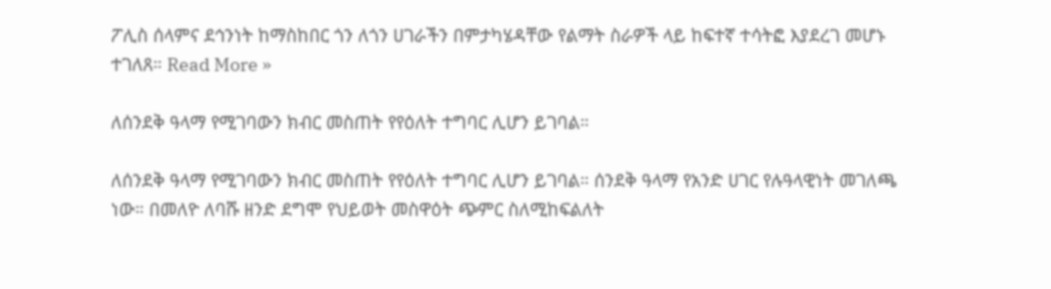ፖሊስ ሰላምና ደኅንነት ከማስከበር ጎን ለጎን ሀገራችን በምታካሄዳቸው የልማት ስራዎች ላይ ከፍተኛ ተሳትፎ እያደረገ መሆኑ ተገለጸ። Read More »

ለሰንደቅ ዓላማ የሚገባውን ክብር መስጠት የየዕለት ተግባር ሊሆን ይገባል።

ለሰንደቅ ዓላማ የሚገባውን ክብር መስጠት የየዕለት ተግባር ሊሆን ይገባል። ሰንደቅ ዓላማ የአንድ ሀገር የሉዓላዊነት መገለጫ ነው። በመለዮ ለባሹ ዘንድ ደግሞ የህይወት መስዋዕት ጭምር ስለሚከፍልለት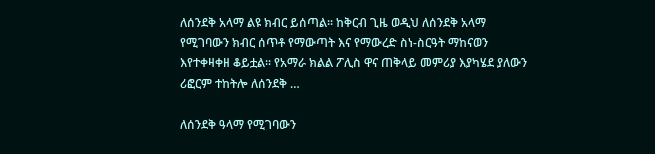ለሰንደቅ አላማ ልዩ ክብር ይሰጣል። ከቅርብ ጊዜ ወዲህ ለሰንደቅ አላማ የሚገባውን ክብር ሰጥቶ የማውጣት እና የማውረድ ስነ-ስርዓት ማከናወን እየተቀዛቀዘ ቆይቷል። የአማራ ክልል ፖሊስ ዋና ጠቅላይ መምሪያ እያካሄደ ያለውን ሪፎርም ተከትሎ ለሰንደቅ …

ለሰንደቅ ዓላማ የሚገባውን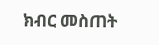ክብር መስጠት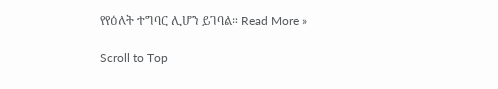የየዕለት ተግባር ሊሆን ይገባል። Read More »

Scroll to Top